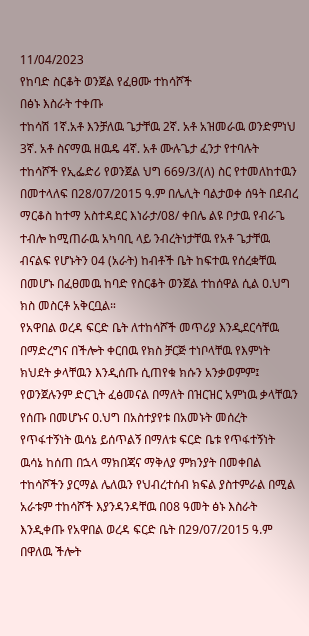11/04/2023
የከባድ ስርቆት ወንጀል የፈፀሙ ተከሳሾች
በፅኑ እስራት ተቀጡ
ተከሳሽ 1ኛ.አቶ እንቻለዉ ጌታቸዉ 2ኛ. አቶ አዝመራዉ ወንድምነህ 3ኛ. አቶ ስናማዉ ዘዉዴ 4ኛ. አቶ ሙሉጌታ ፈንታ የተባሉት ተከሳሾች የኢፌድሪ የወንጀል ህግ 669/3/(ለ) ስር የተመለከተዉን በመተላለፍ በ28/07/2015 ዓ.ም በሌሊት ባልታወቀ ሰዓት በደብረ ማርቆስ ከተማ አስተዳደር እነራታ/08/ ቀበሌ ልዩ ቦታዉ የብራጌ ተብሎ ከሚጠራዉ አካባቢ ላይ ንብረትነታቸዉ የአቶ ጌታቸዉ ብናልፍ የሆኑትን 04 (አራት) ከብቶች ቤት ከፍተዉ የሰረቋቸዉ በመሆኑ በፈፀመዉ ከባድ የስርቆት ወንጀል ተከሰዋል ሲል ዐ.ህግ ክስ መስርቶ አቅርቧል።
የአዋበል ወረዳ ፍርድ ቤት ለተከሳሾች መጥሪያ እንዲደርሳቸዉ በማድረግና በችሎት ቀርበዉ የክስ ቻርጅ ተነቦላቸዉ የእምነት ክህደት ቃላቸዉን እንዲሰጡ ሲጠየቁ ክሱን አንቃወምም፤ የወንጀሉንም ድርጊት ፈፅመናል በማለት በዝርዝር አምነዉ ቃላቸዉን የሰጡ በመሆኑና ዐ.ህግ በአስተያየቱ በአመኑት መሰረት የጥፋተኝነት ዉሳኔ ይሰጥልኝ በማለቱ ፍርድ ቤቱ የጥፋተኝነት ዉሳኔ ከሰጠ በኋላ ማክበጃና ማቅለያ ምክንያት በመቀበል ተከሳሾችን ያርማል ሌለዉን የህብረተሰብ ክፍል ያስተምራል በሚል አራቱም ተከሳሾች እያንዳንዳቸዉ በ08 ዓመት ፅኑ እስራት እንዲቀጡ የአዋበል ወረዳ ፍርድ ቤት በ29/07/2015 ዓ.ም በዋለዉ ችሎት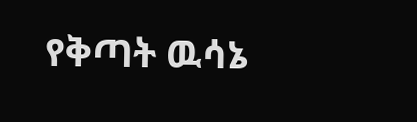የቅጣት ዉሳኔ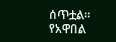ሰጥቷል።
የአዋበል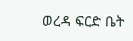ወረዳ ፍርድ ቤት